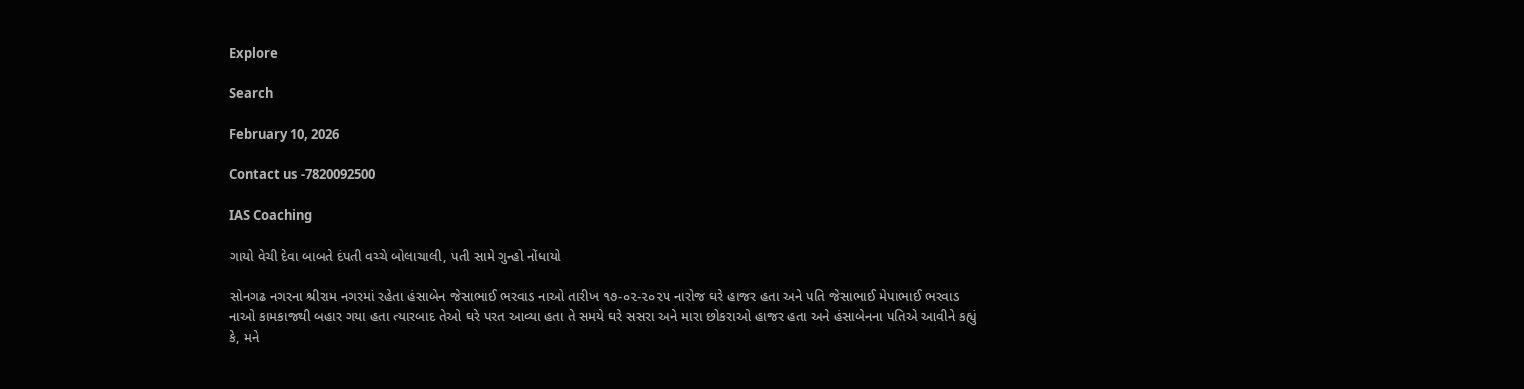Explore

Search

February 10, 2026

Contact us -7820092500

IAS Coaching

ગાયો વેચી દેવા બાબતે દંપતી વચ્ચે બોલાચાલી, પતી સામે ગુન્હો નોંધાયો

સોનગઢ નગરના શ્રીરામ નગરમાં રહેતા હંસાબેન જેસાભાઈ ભરવાડ નાઓ તારીખ ૧૭-૦૨-૨૦૨૫ નારોજ ઘરે હાજર હતા અને પતિ જેસાભાઈ મેપાભાઈ ભરવાડ નાઓ કામકાજથી બહાર ગયા હતા ત્યારબાદ તેઓ ઘરે પરત આવ્યા હતા તે સમયે ઘરે સસરા અને મારા છોકરાઓ હાજર હતા અને હંસાબેનના પતિએ આવીને કહ્યું કે, મને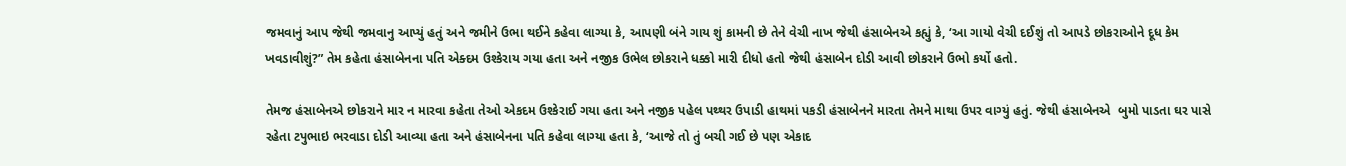જમવાનું આપ જેથી જમવાનુ આપ્યું હતું અને જમીને ઉભા થઈને કહેવા લાગ્યા કે, આપણી બંને ગાય શું કામની છે તેને વેચી નાખ જેથી હંસાબેનએ કહ્યું કે, ‘આ ગાયો વેચી દઈશું તો આપડે છોકરાઓને દૂધ કેમ ખવડાવીશું?” તેમ કહેતા હંસાબેનના પતિ એક્દમ ઉશ્કેરાય ગયા હતા અને નજીક ઉભેલ છોકરાને ધક્કો મારી દીધો હતો જેથી હંસાબેન દોડી આવી છોકરાને ઉભો કર્યો હતો.

તેમજ હંસાબેનએ છોકરાને માર ન મારવા કહેતા તેઓ એકદમ ઉશ્કેરાઈ ગયા હતા અને નજીક પહેલ પથ્થર ઉપાડી હાથમાં પકડી હંસાબેનને મારતા તેમને માથા ઉપર વાગ્યું હતું. જેથી હંસાબેનએ  બુમો પાડતા ઘર પાસે રહેતા ટપુભાઇ ભરવાડા દોડી આવ્યા હતા અને હંસાબેનના પતિ કહેવા લાગ્યા હતા કે, ‘આજે તો તું બચી ગઈ છે પણ એકાદ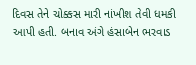દિવસ તેને ચોક્કસ મારી નાંખીશ તેવી ધમકી આપી હતી. બનાવ અંગે હંસાબેન ભરવાડ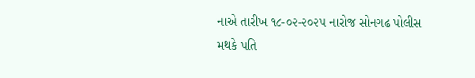નાએ તારીખ ૧૮-૦૨-૨૦૨૫ નારોજ સોનગઢ પોલીસ મથકે પતિ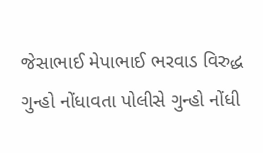જેસાભાઈ મેપાભાઈ ભરવાડ વિરુદ્ધ ગુન્હો નોંધાવતા પોલીસે ગુન્હો નોંધી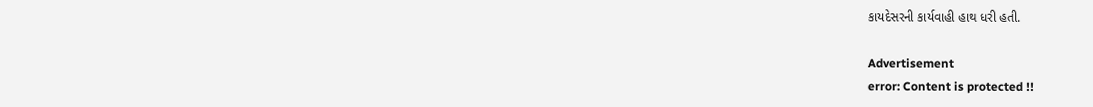કાયદેસરની કાર્યવાહી હાથ ધરી હતી.

Advertisement
error: Content is protected !!